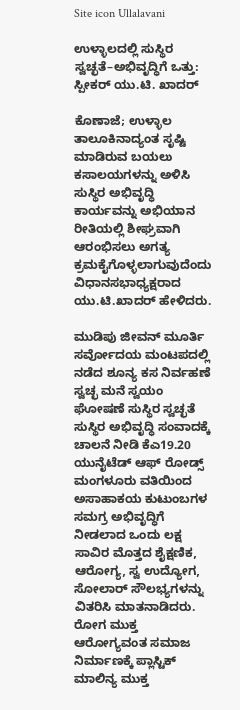Site icon Ullalavani

ಉಳ್ಳಾಲದಲ್ಲಿ ಸುಸ್ಥಿರ ಸ್ವಚ್ಛತೆ–ಅಭಿವೃದ್ಧಿಗೆ ಒತ್ತು: ಸ್ಪೀಕರ್ ಯು.ಟಿ. ಖಾದರ್

ಕೊಣಾಜೆ; ಉಳ್ಳಾಲ ತಾಲೂಕಿನಾದ್ಯಂತ ಸೃಷ್ಟಿ ಮಾಡಿರುವ ಬಯಲು ಕಸಾಲಯಗಳನ್ನು ಅಳಿಸಿ ಸುಸ್ಥಿರ ಅಭಿವೃದ್ಧಿ ಕಾರ್ಯವನ್ನು ಅಭಿಯಾನ ರೀತಿಯಲ್ಲಿ ಶೀಘ್ರವಾಗಿ ಆರಂಭಿಸಲು ಅಗತ್ಯ ಕ್ರಮಕೈಗೊಳ್ಳಲಾಗುವುದೆಂದು ವಿಧಾನಸಭಾಧ್ಯಕ್ಷರಾದ ಯು.ಟಿ.ಖಾದರ್ ಹೇಳಿದರು.

ಮುಡಿಪು ಜೀವನ್ ಮೂರ್ತಿ ಸರ್ವೋದಯ ಮಂಟಪದಲ್ಲಿ ನಡೆದ ಶೂನ್ಯ ಕಸ ನಿರ್ವಹಣೆ ಸ್ವಚ್ಛ ಮನೆ ಸ್ವಯಂ ಘೋಷಣೆ ಸುಸ್ಥಿರ ಸ್ವಚ್ಛತೆ ಸುಸ್ಥಿರ ಅಭಿವೃದ್ಧಿ ಸಂವಾದಕ್ಕೆ ಚಾಲನೆ ನೀಡಿ ಕೆಎ19.20 ಯುನೈಟೆಡ್ ಆಫ್ ರೋಡ್ಸ್ ಮಂಗಳೂರು ವತಿಯಿಂದ ಅಸಾಹಾಕಯ ಕುಟುಂಬಗಳ ಸಮಗ್ರ ಅಭಿವೃದ್ಧಿಗೆ ನೀಡಲಾದ ಒಂದು ಲಕ್ಷ ಸಾವಿರ ಮೊತ್ತದ ಶೈಕ್ಷಣಿಕ, ಆರೋಗ್ಯ, ಸ್ವ ಉದ್ಯೋಗ, ಸೋಲಾರ್ ಸೌಲಭ್ಯಗಳನ್ನು ವಿತರಿಸಿ ಮಾತನಾಡಿದರು.
ರೋಗ ಮುಕ್ತ ಆರೋಗ್ಯವಂತ ಸಮಾಜ ನಿರ್ಮಾಣಕ್ಕೆ ಪ್ಲಾಸ್ಟಿಕ್ ಮಾಲಿನ್ಯ ಮುಕ್ತ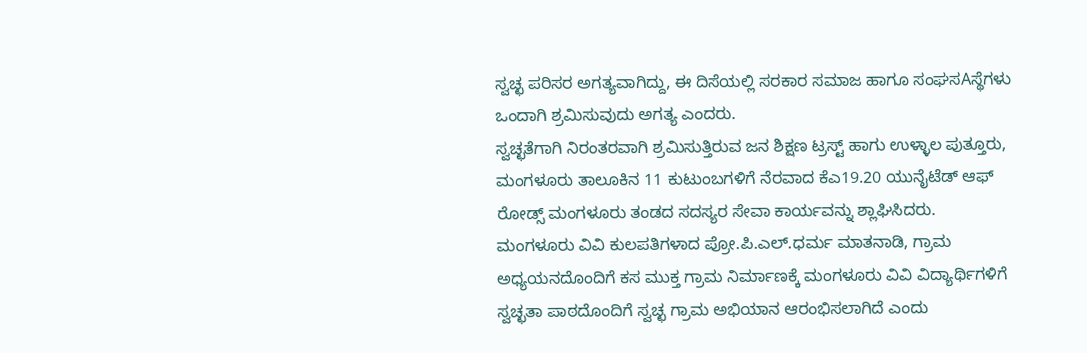ಸ್ವಚ್ಛ ಪರಿಸರ ಅಗತ್ಯವಾಗಿದ್ದು, ಈ ದಿಸೆಯಲ್ಲಿ ಸರಕಾರ ಸಮಾಜ ಹಾಗೂ ಸಂಘಸAಸ್ಥೆಗಳು ಒಂದಾಗಿ ಶ್ರಮಿಸುವುದು ಅಗತ್ಯ ಎಂದರು.
ಸ್ವಚ್ಛತೆಗಾಗಿ ನಿರಂತರವಾಗಿ ಶ್ರಮಿಸುತ್ತಿರುವ ಜನ ಶಿಕ್ಷಣ ಟ್ರಸ್ಟ್ ಹಾಗು ಉಳ್ಳಾಲ ಪುತ್ತೂರು, ಮಂಗಳೂರು ತಾಲೂಕಿನ 11 ಕುಟುಂಬಗಳಿಗೆ ನೆರವಾದ ಕೆಎ19.20 ಯುನೈಟೆಡ್ ಆಫ್ ರೋಡ್ಸ್ ಮಂಗಳೂರು ತಂಡದ ಸದಸ್ಯರ ಸೇವಾ ಕಾರ್ಯವನ್ನು ಶ್ಲಾಘಿಸಿದರು.
ಮಂಗಳೂರು ವಿವಿ ಕುಲಪತಿಗಳಾದ ಪ್ರೋ.ಪಿ.ಎಲ್.ಧರ್ಮ ಮಾತನಾಡಿ, ಗ್ರಾಮ ಅಧ್ಯಯನದೊಂದಿಗೆ ಕಸ ಮುಕ್ತ ಗ್ರಾಮ ನಿರ್ಮಾಣಕ್ಕೆ ಮಂಗಳೂರು ವಿವಿ ವಿದ್ಯಾರ್ಥಿಗಳಿಗೆ ಸ್ವಚ್ಛತಾ ಪಾಠದೊಂದಿಗೆ ಸ್ವಚ್ಛ ಗ್ರಾಮ ಅಭಿಯಾನ ಆರಂಭಿಸಲಾಗಿದೆ ಎಂದು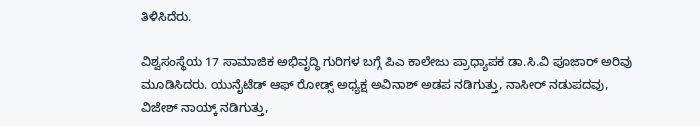ತಿಳಿಸಿದೆರು.

ವಿಶ್ವಸಂಸ್ಥೆಯ 17 ಸಾಮಾಜಿಕ ಅಭಿವೃದ್ಧಿ ಗುರಿಗಳ ಬಗ್ಗೆ ಪಿಎ ಕಾಲೇಜು ಪ್ರಾಧ್ಯಾಪಕ ಡಾ.ಸಿ.ವಿ ಪೂಜಾರ್ ಅರಿವು ಮೂಡಿಸಿದರು. ಯುನೈಟೆಡ್ ಆಫ್ ರೋಡ್ಸ್ ಅಧ್ಯಕ್ಷ ಅವಿನಾಶ್ ಅಡಪ ನಡಿಗುತ್ತು, ನಾಸೀರ್ ನಡುಪದವು, ವಿಜೇಶ್ ನಾಯ್ಕ್ ನಡಿಗುತ್ತು,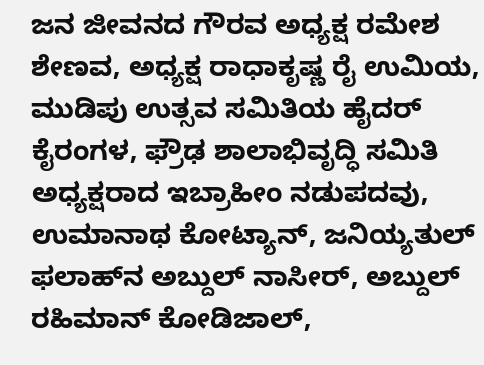ಜನ ಜೀವನದ ಗೌರವ ಅಧ್ಯಕ್ಷ ರಮೇಶ ಶೇಣವ, ಅಧ್ಯಕ್ಷ ರಾಧಾಕೃಷ್ಣ ರೈ ಉಮಿಯ, ಮುಡಿಪು ಉತ್ಸವ ಸಮಿತಿಯ ಹೈದರ್ ಕೈರಂಗಳ, ಫ್ರೌಢ ಶಾಲಾಭಿವೃದ್ಧಿ ಸಮಿತಿ ಅಧ್ಯಕ್ಷರಾದ ಇಬ್ರಾಹೀಂ ನಡುಪದವು, ಉಮಾನಾಥ ಕೋಟ್ಯಾನ್, ಜನಿಯ್ಯತುಲ್ ಫಲಾಹ್‌ನ ಅಬ್ದುಲ್ ನಾಸೀರ್, ಅಬ್ದುಲ್ ರಹಿಮಾನ್ ಕೋಡಿಜಾಲ್,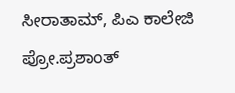ಸೀರಾತಾಮ್, ಪಿಎ ಕಾಲೇಜಿ ಪ್ರೋ.ಪ್ರಶಾಂತ್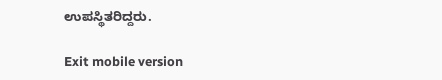ಉಪಸ್ಥಿತರಿದ್ದರು.

Exit mobile version